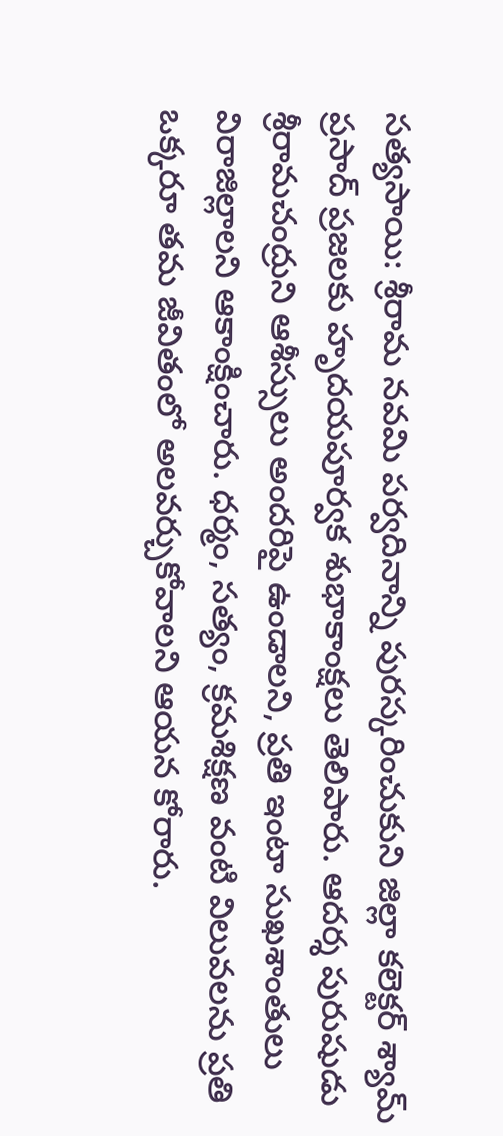సత్యసాయి: శ్రీరామ నవమి పర్వదినాన్ని పురస్కరించుకుని జిల్లా కలెక్టర్ శ్యామ్ ప్రసాద్ ప్రజలకు హృదయపూర్వక శుభాకాంక్షలు తెలిపారు. ఆదర్శ పురుషుడు శ్రీరామచంద్రుని ఆశీస్సులు అందరిపై ఉండాలని, ప్రతి ఇంటా సుఖశాంతులు విరాజిల్లాలని ఆకాంక్షించారు. ధర్మం, సత్యం, క్రమశిక్షణ వంటి విలువలను ప్రతి ఒక్కరూ తమ జీవితంలో అలవర్చుకోవాలని ఆయన కోరారు.